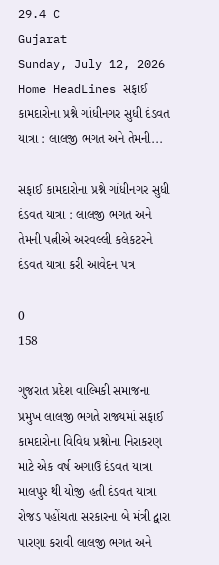29.4 C
Gujarat
Sunday, July 12, 2026
Home HeadLines સફાઈ કામદારોના પ્રશ્ને ગાંધીનગર સુધી દંડવત યાત્રા : લાલજી ભગત અને તેમની...

સફાઈ કામદારોના પ્રશ્ને ગાંધીનગર સુધી દંડવત યાત્રા : લાલજી ભગત અને તેમની પત્નીએ અરવલ્લી કલેકટરને દંડવત યાત્રા કરી આવેદન પત્ર

0
158

ગુજરાત પ્રદેશ વાલ્મિકી સમાજના પ્રમુખ લાલજી ભગતે રાજ્યમાં સફાઈ કામદારોના વિવિધ પ્રશ્નોના નિરાકરણ માટે એક વર્ષ અગાઉ દંડવત યાત્રા માલપુર થી યોજી હતી દંડવત યાત્રા રોજડ પહોંચતા સરકારના બે મંત્રી દ્વારા પારણા કરાવી લાલજી ભગત અને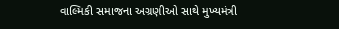વાલ્મિકી સમાજના અગ્રણીઓ સાથે મુખ્યમંત્રી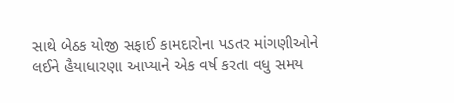સાથે બેઠક યોજી સફાઈ કામદારોના પડતર માંગણીઓને લઈને હૈયાધારણા આપ્યાને એક વર્ષ કરતા વધુ સમય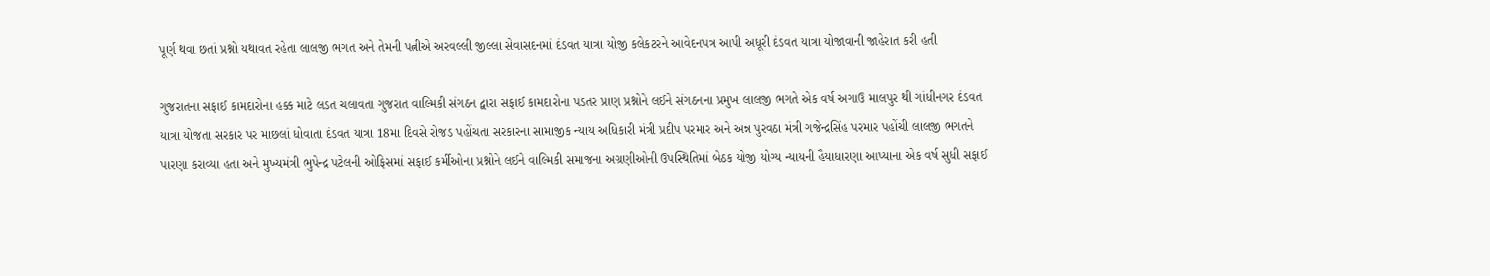પૂર્ણ થવા છતાં પ્રશ્નો યથાવત રહેતા લાલજી ભગત અને તેમની પત્નીએ અરવલ્લી જીલ્લા સેવાસદનમાં દંડવત યાત્રા યોજી કલેકટરને આવેદનપત્ર આપી અધૂરી દંડવત યાત્રા યોજાવાની જાહેરાત કરી હતી

ગુજરાતના સફાઈ કામદારોના હક્ક માટે લડત ચલાવતા ગુજરાત વાલ્મિકી સંગઠન દ્વારા સફાઈ કામદારોના પડતર પ્રાણ પ્રશ્નોને લઈને સંગઠનના પ્રમુખ લાલજી ભગતે એક વર્ષ અગાઉ માલપુર થી ગાંધીનગર દંડવત યાત્રા યોજતા સરકાર પર માછલાં ધોવાતા દંડવત યાત્રા 18મા દિવસે રોજડ પહોંચતા સરકારના સામાજીક ન્યાય અધિકારી મંત્રી પ્રદીપ પરમાર અને અન્ન પુરવઠા મંત્રી ગજેન્દ્રસિંહ પરમાર પહોંચી લાલજી ભગતને પારણા કરાવ્યા હતા અને મુખ્યમંત્રી ભુપેન્દ્ર પટેલની ઓફિસમાં સફાઈ કર્મીઓના પ્રશ્નોને લઈને વાલ્મિકી સમાજના અગ્રણીઓની ઉપસ્થિતિમાં બેઠક યોજી યોગ્ય ન્યાયની હૈયાધારણા આપ્યાના એક વર્ષ સુધી સફાઈ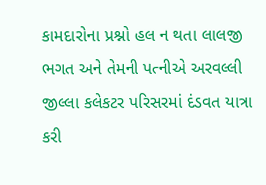કામદારોના પ્રશ્નો હલ ન થતા લાલજી ભગત અને તેમની પત્નીએ અરવલ્લી જીલ્લા કલેકટર પરિસરમાં દંડવત યાત્રા કરી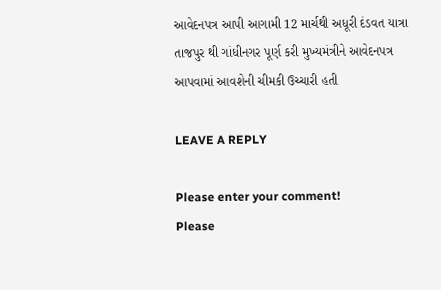આવેદનપત્ર આપી આગામી 12 માર્ચથી અધૂરી દંડવત યાત્રા તાજપુર થી ગાંધીનગર પૂર્ણ કરી મુખ્યમંત્રીને આવેદનપત્ર આપવામાં આવશેની ચીમકી ઉચ્ચારી હતી

LEAVE A REPLY

Please enter your comment!
Please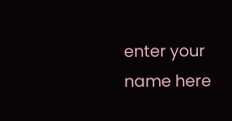enter your name here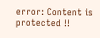error: Content is protected !!